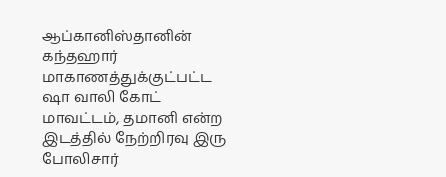ஆப்கானிஸ்தானின் கந்தஹார் மாகாணத்துக்குட்பட்ட ஷா வாலி கோட் மாவட்டம், தமானி என்ற இடத்தில் நேற்றிரவு இரு போலிசார்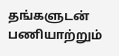தங்களுடன் பணியாற்றும்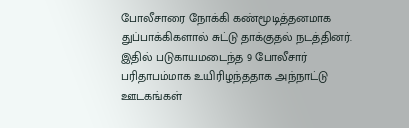போலீசாரை நோக்கி கண்மூடித்தனமாக துப்பாக்கிகளால் சுட்டு தாக்குதல் நடத்தினர்.
இதில் படுகாயமடைந்த 9 போலீசார் பரிதாபம்மாக உயிரிழந்ததாக அந்நாட்டு ஊடகங்கள்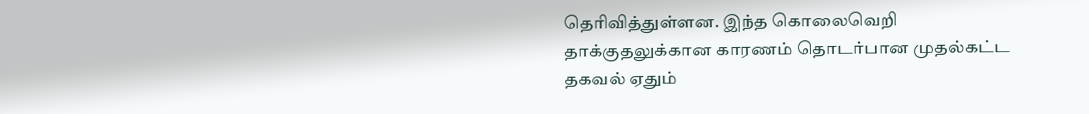தெரிவித்துள்ளன. இந்த கொலைவெறி தாக்குதலுக்கான காரணம் தொடர்பான முதல்கட்ட தகவல் ஏதும்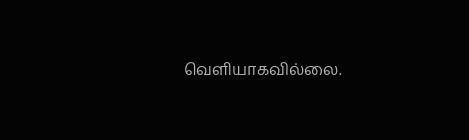வெளியாகவில்லை.